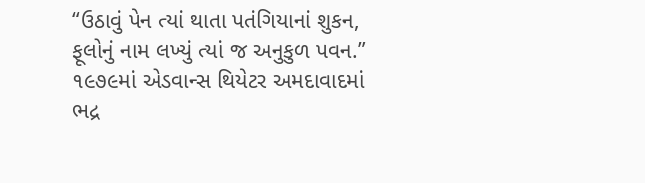“ઉઠાવું પેન ત્યાં થાતા પતંગિયાનાં શુકન,
ફૂલોનું નામ લખ્યું ત્યાં જ અનુકુળ પવન.”
૧૯૭૯માં એડવાન્સ થિયેટર અમદાવાદમાં ભદ્ર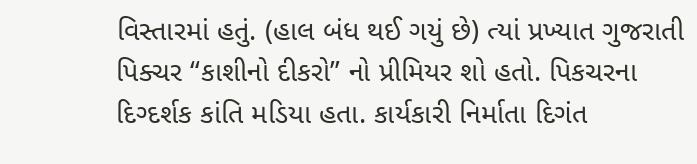વિસ્તારમાં હતું. (હાલ બંધ થઈ ગયું છે) ત્યાં પ્રખ્યાત ગુજરાતી પિક્ચર “કાશીનો દીકરો” નો પ્રીમિયર શો હતો. પિકચરના દિગ્દર્શક કાંતિ મડિયા હતા. કાર્યકારી નિર્માતા દિગંત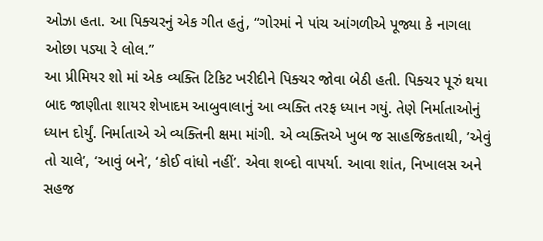ઓઝા હતા. આ પિક્ચરનું એક ગીત હતું, “ગોરમાં ને પાંચ આંગળીએ પૂજ્યા કે નાગલા ઓછા પડ્યા રે લોલ.”
આ પ્રીમિયર શો માં એક વ્યક્તિ ટિકિટ ખરીદીને પિક્ચર જોવા બેઠી હતી. પિક્ચર પૂરું થયા બાદ જાણીતા શાયર શેખાદમ આબુવાલાનું આ વ્યક્તિ તરફ ધ્યાન ગયું. તેણે નિર્માતાઓનું ધ્યાન દોર્યું. નિર્માતાએ એ વ્યક્તિની ક્ષમા માંગી. એ વ્યક્તિએ ખુબ જ સાહજિકતાથી, ’એવું તો ચાલે’, ‘આવું બને’, ‘કોઈ વાંધો નહીં’. એવા શબ્દો વાપર્યા. આવા શાંત, નિખાલસ અને સહજ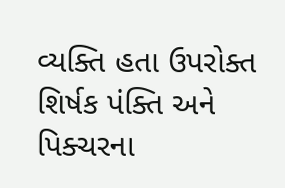વ્યક્તિ હતા ઉપરોક્ત શિર્ષક પંક્તિ અને પિક્ચરના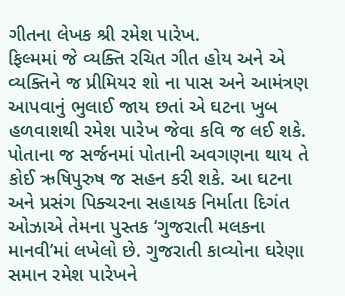ગીતના લેખક શ્રી રમેશ પારેખ.
ફિલ્મમાં જે વ્યક્તિ રચિત ગીત હોય અને એ વ્યક્તિને જ પ્રીમિયર શો ના પાસ અને આમંત્રણ આપવાનું ભુલાઈ જાય છતાં એ ઘટના ખુબ હળવાશથી રમેશ પારેખ જેવા કવિ જ લઈ શકે. પોતાના જ સર્જનમાં પોતાની અવગણના થાય તે કોઈ ઋષિપુરુષ જ સહન કરી શકે. આ ઘટના અને પ્રસંગ પિક્ચરના સહાયક નિર્માતા દિગંત ઓઝાએ તેમના પુસ્તક ‘ગુજરાતી મલકના માનવી’માં લખેલો છે. ગુજરાતી કાવ્યોના ઘરેણા સમાન રમેશ પારેખને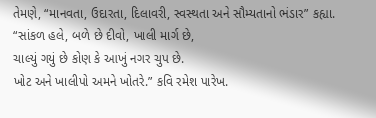તેમણે, “માનવતા, ઉદારતા, દિલાવરી, સ્વસ્થતા અને સૌમ્યતાનો ભંડાર” કહ્યા.
“સાંકળ હલે, બળે છે દીવો, ખાલી માર્ગ છે,
ચાલ્યું ગયું છે કોણ કે આખું નગર ચુપ છે.
ખોટ અને ખાલીપો અમને ખોતરે.” કવિ રમેશ પારેખ.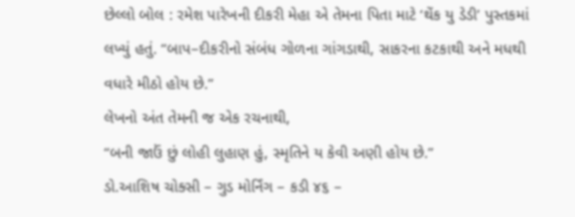છેલ્લો બોલ : રમેશ પારેખની દીકરી મેહા એ તેમના પિતા માટે ‘થેંક યુ ડેડી’ પુસ્તકમાં લખ્યું હતું. “બાપ–દીકરીનો સંબંધ ગોળના ગાંગડાથી, સાકરના કટકાથી અને મધથી વધારે મીઠો હોય છે.”
લેખનો અંત તેમની જ એક રચનાથી,
“બની જાઉં છું લોહી લુહાણ હું, સ્મૃતિને ય કેવી અણી હોય છે.”
ડો.આશિષ ચોક્સી – ગુડ મોર્નિંગ – કડી ૪૬ –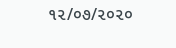૧૨/૦૭/૨૦૨૦